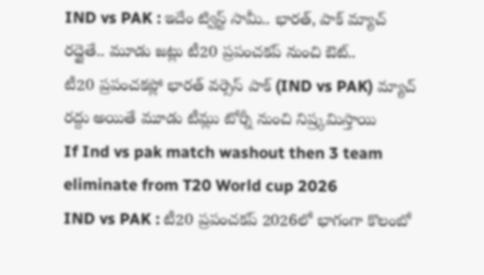IND vs PAK : ఇదేం ట్విస్ట్ సామీ.. భారత్, పాక్ మ్యాచ్ రద్దైతే.. మూడు జట్లు టీ20 ప్రపంచకప్ నుంచి ఔట్..
టీ20 ప్రపంచకప్లో భారత్ వర్సెస్ పాక్ (IND vs PAK) మ్యాచ్ రద్దు అయితే మూడు టీమ్లు టోర్నీ నుంచి నిష్ర్కమిస్తాయి
If Ind vs pak match washout then 3 team eliminate from T20 World cup 2026
IND vs PAK : టీ20 ప్రపంచకప్ 2026లో భాగంగా కొలంబో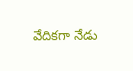వేదికగా నేడు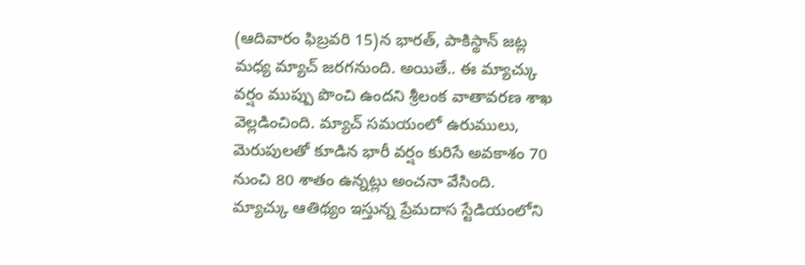(ఆదివారం ఫిబ్రవరి 15)న భారత్, పాకిస్థాన్ జట్ల మధ్య మ్యాచ్ జరగనుంది. అయితే.. ఈ మ్యాచ్కు వర్షం ముప్పు పొంచి ఉందని శ్రీలంక వాతావరణ శాఖ వెల్లడించింది. మ్యాచ్ సమయంలో ఉరుములు, మెరుపులతో కూడిన భారీ వర్షం కురిసే అవకాశం 70 నుంచి 80 శాతం ఉన్నట్లు అంచనా వేసింది.
మ్యాచ్కు ఆతిథ్యం ఇస్తున్న ప్రేమదాస స్టేడియంలోని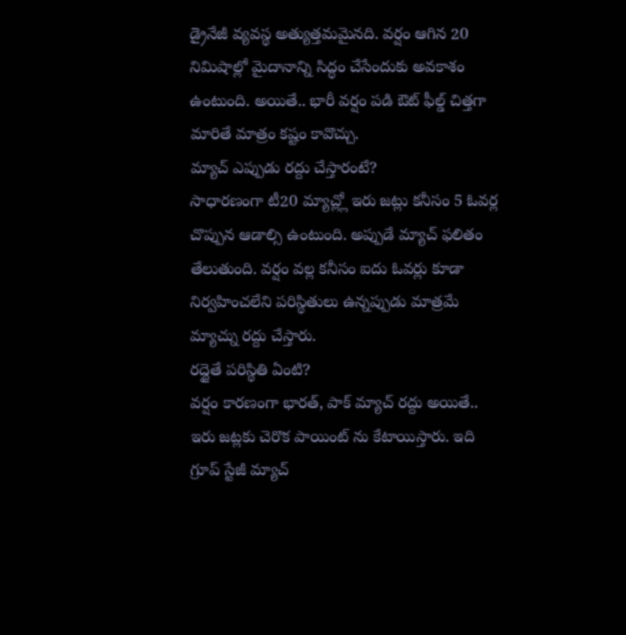డ్రైనేజీ వ్యవస్థ అత్యుత్తమమైనది. వర్షం ఆగిన 20 నిమిషాల్లో మైదానాన్ని సిద్ధం చేసేందుకు అవకాశం ఉంటుంది. అయితే.. భారీ వర్షం పడి ఔట్ ఫీల్డ్ చిత్తగా మారితే మాత్రం కష్టం కావొచ్చు.
మ్యాచ్ ఎప్పుడు రద్దు చేస్తారంటే?
సాధారణంగా టీ20 మ్యాచ్ల్లో ఇరు జట్లు కనీసం 5 ఓవర్ల చొప్పున ఆడాల్సి ఉంటుంది. అప్పుడే మ్యాచ్ ఫలితం తేలుతుంది. వర్షం వల్ల కనీసం ఐదు ఓవర్లు కూడా నిర్వహించలేని పరిస్థితులు ఉన్నప్పుడు మాత్రమే మ్యాచ్ను రద్దు చేస్తారు.
రద్దైతే పరిస్థితి ఏంటి?
వర్షం కారణంగా భారత్, పాక్ మ్యాచ్ రద్దు అయితే.. ఇరు జట్లకు చెరొక పాయింట్ ను కేటాయిస్తారు. ఇది గ్రూప్ స్టేజీ మ్యాచ్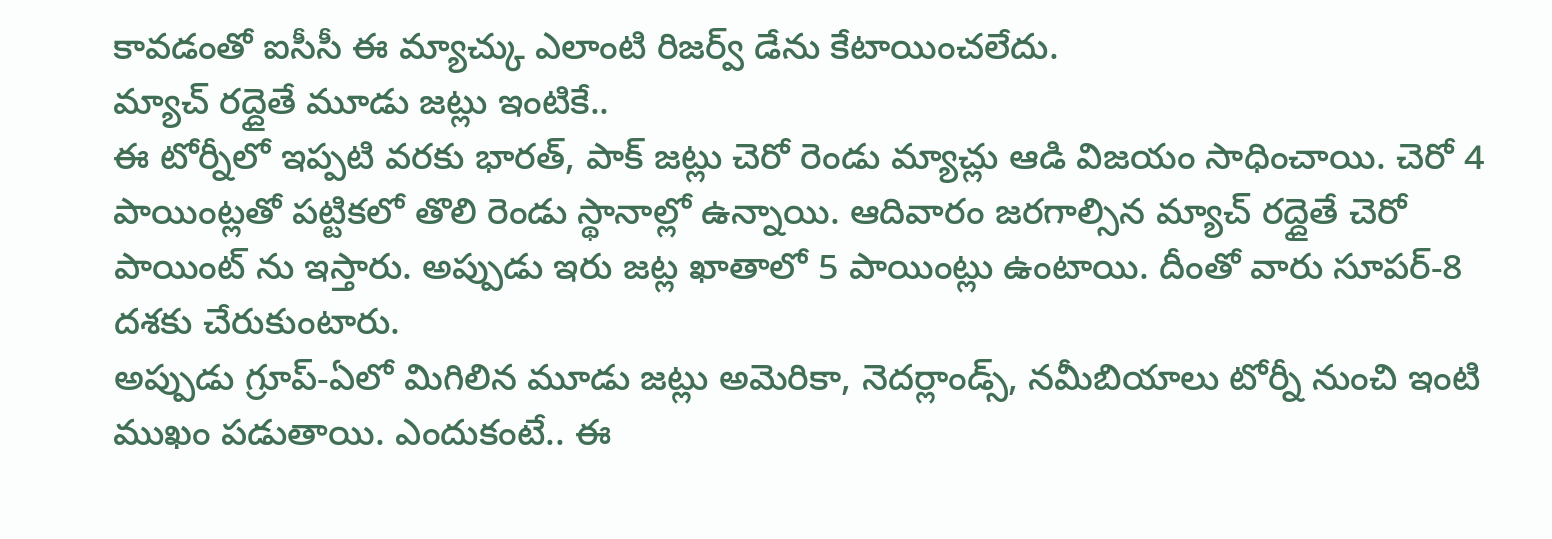కావడంతో ఐసీసీ ఈ మ్యాచ్కు ఎలాంటి రిజర్వ్ డేను కేటాయించలేదు.
మ్యాచ్ రద్దైతే మూడు జట్లు ఇంటికే..
ఈ టోర్నీలో ఇప్పటి వరకు భారత్, పాక్ జట్లు చెరో రెండు మ్యాచ్లు ఆడి విజయం సాధించాయి. చెరో 4 పాయింట్లతో పట్టికలో తొలి రెండు స్థానాల్లో ఉన్నాయి. ఆదివారం జరగాల్సిన మ్యాచ్ రద్దైతే చెరో పాయింట్ ను ఇస్తారు. అప్పుడు ఇరు జట్ల ఖాతాలో 5 పాయింట్లు ఉంటాయి. దీంతో వారు సూపర్-8 దశకు చేరుకుంటారు.
అప్పుడు గ్రూప్-ఏలో మిగిలిన మూడు జట్లు అమెరికా, నెదర్లాండ్స్, నమీబియాలు టోర్నీ నుంచి ఇంటి ముఖం పడుతాయి. ఎందుకంటే.. ఈ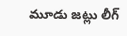మూడు జట్లు లీగ్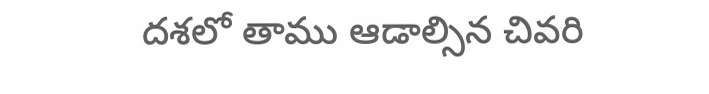దశలో తాము ఆడాల్సిన చివరి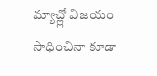మ్యాచ్ల్లో విజయం సాధించినా కూడా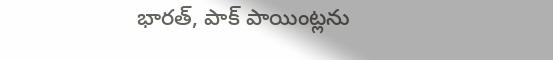భారత్, పాక్ పాయింట్లను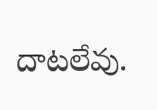దాటలేవు.